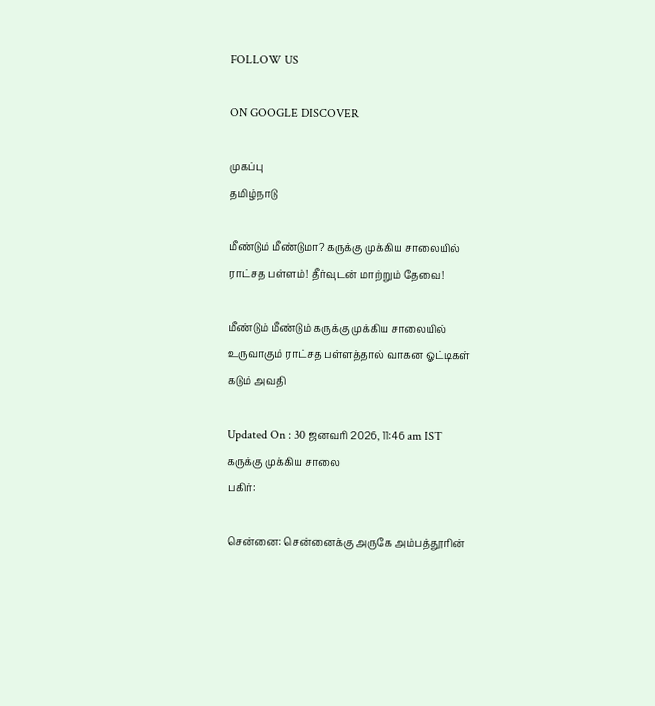FOLLOW US

ON GOOGLE DISCOVER

முகப்பு
தமிழ்நாடு

மீண்டும் மீண்டுமா? கருக்கு முக்கிய சாலையில் ராட்சத பள்ளம்! தீர்வுடன் மாற்றும் தேவை!

மீண்டும் மீண்டும் கருக்கு முக்கிய சாலையில் உருவாகும் ராட்சத பள்ளத்தால் வாகன ஓட்டிகள் கடும் அவதி

Updated On : 30 ஜனவரி 2026, 11:46 am IST
கருக்கு முக்கிய சாலை
பகிர்:

சென்னை: சென்னைக்கு அருகே அம்பத்தூரின்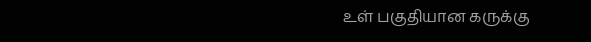உள் பகுதியான கருக்கு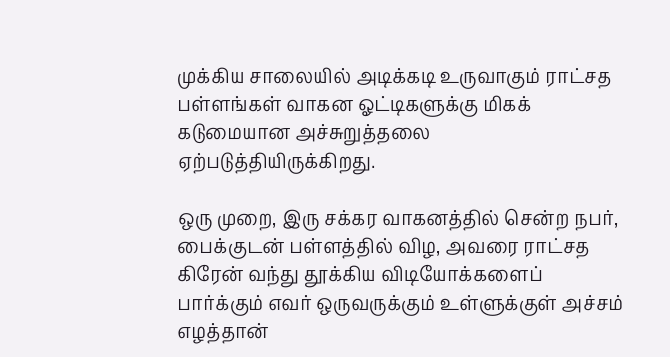முக்கிய சாலையில் அடிக்கடி உருவாகும் ராட்சத பள்ளங்கள் வாகன ஓட்டிகளுக்கு மிகக் கடுமையான அச்சுறுத்தலை ஏற்படுத்தியிருக்கிறது.

ஒரு முறை, இரு சக்கர வாகனத்தில் சென்ற நபர், பைக்குடன் பள்ளத்தில் விழ, அவரை ராட்சத கிரேன் வந்து தூக்கிய விடியோக்களைப் பார்க்கும் எவர் ஒருவருக்கும் உள்ளுக்குள் அச்சம் எழத்தான்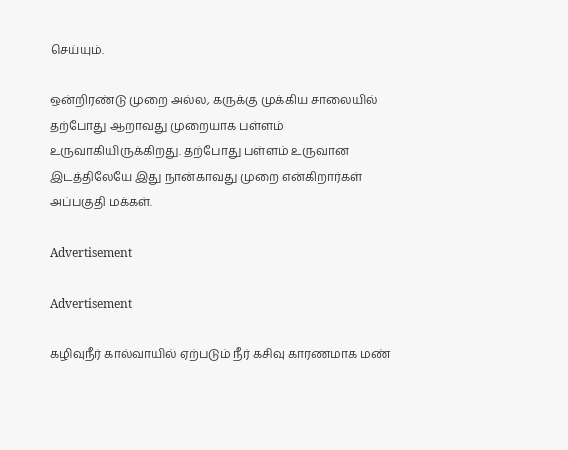செய்யும்.

ஒன்றிரண்டு முறை அல்ல, கருக்கு முக்கிய சாலையில் தற்போது ஆறாவது முறையாக பள்ளம் உருவாகியிருக்கிறது. தற்போது பள்ளம் உருவான இடத்திலேயே இது நான்காவது முறை என்கிறார்கள் அப்பகுதி மக்கள்.

Advertisement

Advertisement

கழிவுநீர் கால்வாயில் ஏற்படும் நீர் கசிவு காரணமாக மண்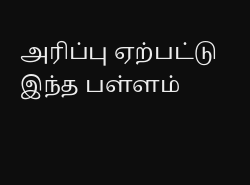அரிப்பு ஏற்பட்டு இந்த பள்ளம்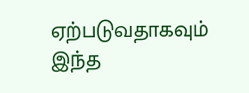ஏற்படுவதாகவும் இந்த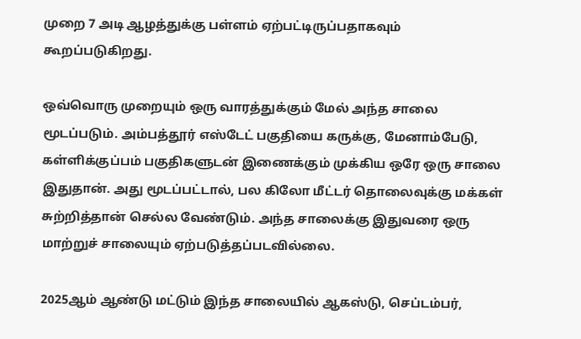முறை 7 அடி ஆழத்துக்கு பள்ளம் ஏற்பட்டிருப்பதாகவும் கூறப்படுகிறது.

ஒவ்வொரு முறையும் ஒரு வாரத்துக்கும் மேல் அந்த சாலை மூடப்படும். அம்பத்தூர் எஸ்டேட் பகுதியை கருக்கு, மேனாம்பேடு, கள்ளிக்குப்பம் பகுதிகளுடன் இணைக்கும் முக்கிய ஒரே ஒரு சாலை இதுதான். அது மூடப்பட்டால், பல கிலோ மீட்டர் தொலைவுக்கு மக்கள் சுற்றித்தான் செல்ல வேண்டும். அந்த சாலைக்கு இதுவரை ஒரு மாற்றுச் சாலையும் ஏற்படுத்தப்படவில்லை.

2025ஆம் ஆண்டு மட்டும் இந்த சாலையில் ஆகஸ்டு, செப்டம்பர்,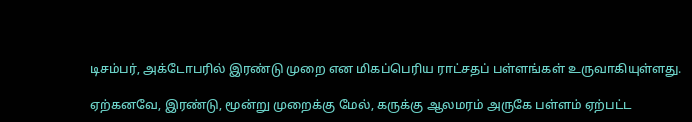டிசம்பர், அக்டோபரில் இரண்டு முறை என மிகப்பெரிய ராட்சதப் பள்ளங்கள் உருவாகியுள்ளது.

ஏற்கனவே, இரண்டு, மூன்று முறைக்கு மேல், கருக்கு ஆலமரம் அருகே பள்ளம் ஏற்பட்ட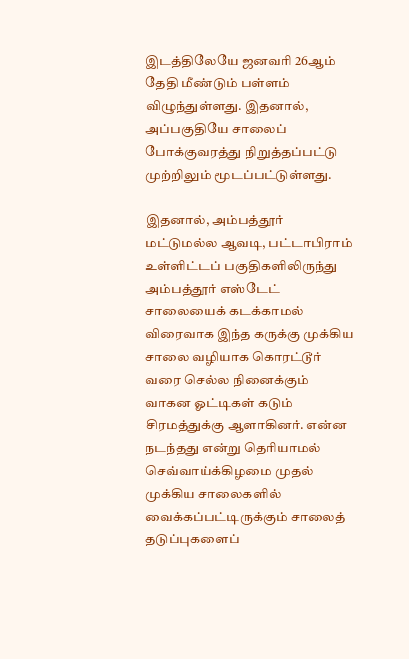இடத்திலேயே ஜனவரி 26ஆம் தேதி மீண்டும் பள்ளம் விழுந்துள்ளது. இதனால், அப்பகுதியே சாலைப் போக்குவரத்து நிறுத்தப்பட்டு முற்றிலும் மூடப்பட்டுள்ளது.

இதனால், அம்பத்தூர் மட்டுமல்ல ஆவடி, பட்டாபிராம் உள்ளிட்டப் பகுதிகளிலிருந்து அம்பத்தூர் எஸ்டேட் சாலையைக் கடக்காமல் விரைவாக இந்த கருக்கு முக்கிய சாலை வழியாக கொரட்டூர் வரை செல்ல நினைக்கும் வாகன ஓட்டிகள் கடும் சிரமத்துக்கு ஆளாகினர். என்ன நடந்தது என்று தெரியாமல் செவ்வாய்க்கிழமை முதல் முக்கிய சாலைகளில் வைக்கப்பட்டிருக்கும் சாலைத் தடுப்புகளைப்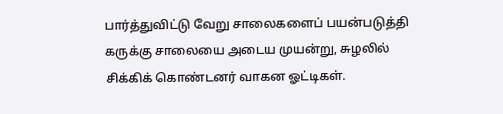பார்த்துவிட்டு வேறு சாலைகளைப் பயன்படுத்தி கருக்கு சாலையை அடைய முயன்று, சுழலில் சிக்கிக் கொண்டனர் வாகன ஓட்டிகள்.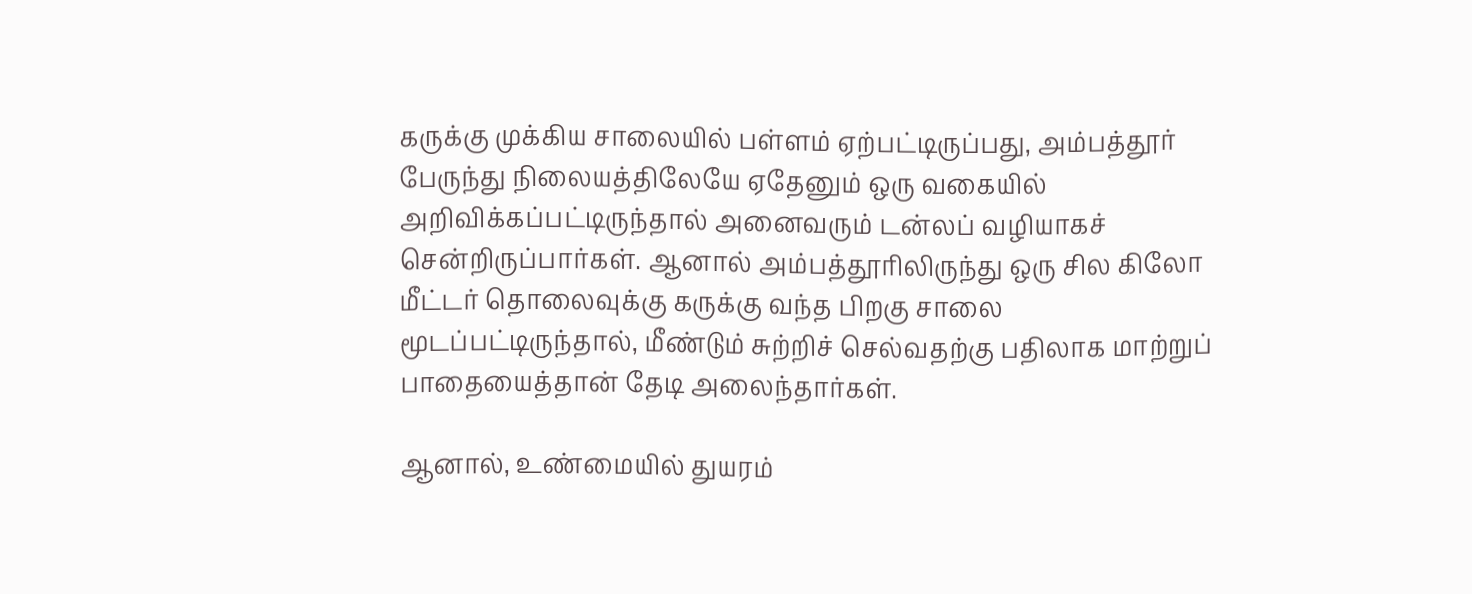கருக்கு முக்கிய சாலையில் பள்ளம் ஏற்பட்டிருப்பது, அம்பத்தூர் பேருந்து நிலையத்திலேயே ஏதேனும் ஒரு வகையில் அறிவிக்கப்பட்டிருந்தால் அனைவரும் டன்லப் வழியாகச் சென்றிருப்பார்கள். ஆனால் அம்பத்தூரிலிருந்து ஒரு சில கிலோ மீட்டர் தொலைவுக்கு கருக்கு வந்த பிறகு சாலை மூடப்பட்டிருந்தால், மீண்டும் சுற்றிச் செல்வதற்கு பதிலாக மாற்றுப் பாதையைத்தான் தேடி அலைந்தார்கள்.

ஆனால், உண்மையில் துயரம்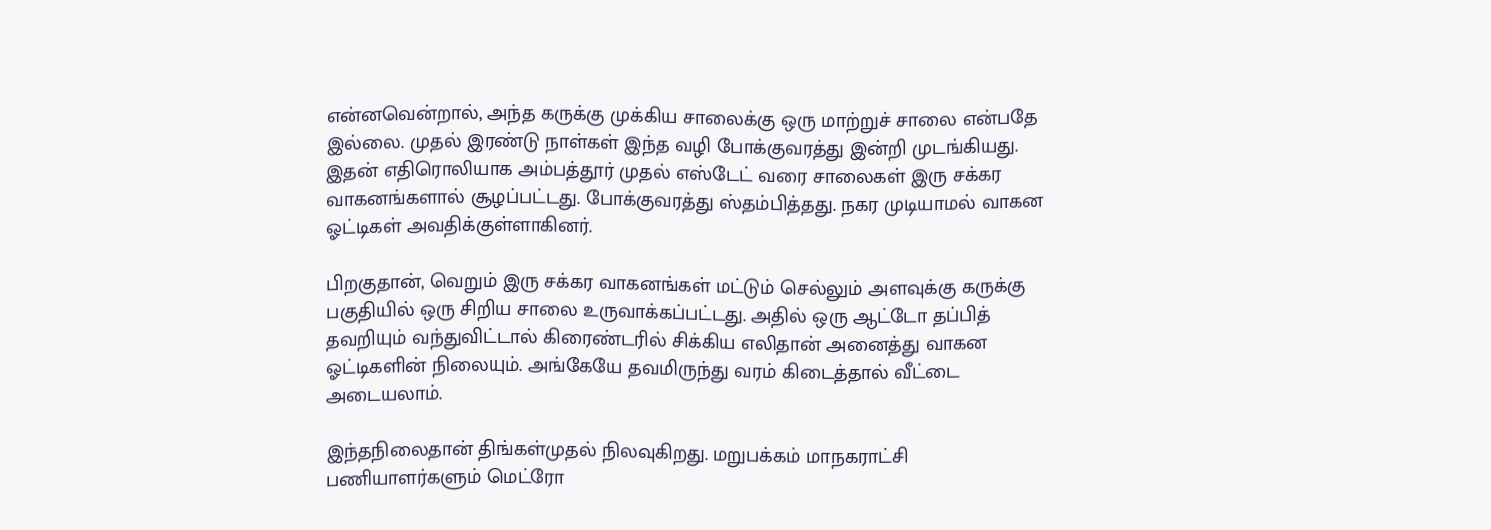என்னவென்றால், அந்த கருக்கு முக்கிய சாலைக்கு ஒரு மாற்றுச் சாலை என்பதே இல்லை. முதல் இரண்டு நாள்கள் இந்த வழி போக்குவரத்து இன்றி முடங்கியது. இதன் எதிரொலியாக அம்பத்தூர் முதல் எஸ்டேட் வரை சாலைகள் இரு சக்கர வாகனங்களால் சூழப்பட்டது. போக்குவரத்து ஸ்தம்பித்தது. நகர முடியாமல் வாகன ஓட்டிகள் அவதிக்குள்ளாகினர்.

பிறகுதான், வெறும் இரு சக்கர வாகனங்கள் மட்டும் செல்லும் அளவுக்கு கருக்கு பகுதியில் ஒரு சிறிய சாலை உருவாக்கப்பட்டது. அதில் ஒரு ஆட்டோ தப்பித் தவறியும் வந்துவிட்டால் கிரைண்டரில் சிக்கிய எலிதான் அனைத்து வாகன ஓட்டிகளின் நிலையும். அங்கேயே தவமிருந்து வரம் கிடைத்தால் வீட்டை அடையலாம்.

இந்தநிலைதான் திங்கள்முதல் நிலவுகிறது. மறுபக்கம் மாநகராட்சி பணியாளர்களும் மெட்ரோ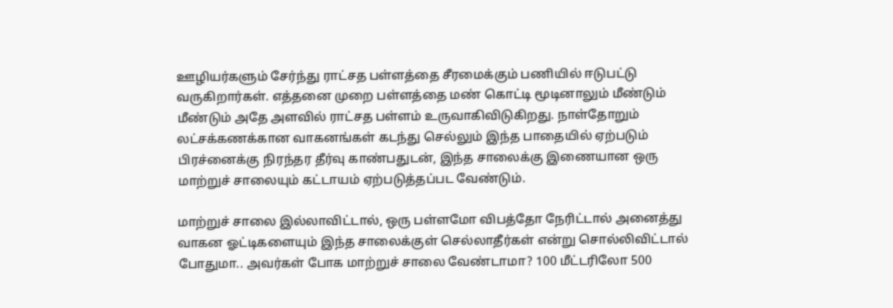ஊழியர்களும் சேர்ந்து ராட்சத பள்ளத்தை சீரமைக்கும் பணியில் ஈடுபட்டு வருகிறார்கள். எத்தனை முறை பள்ளத்தை மண் கொட்டி மூடினாலும் மீண்டும் மீண்டும் அதே அளவில் ராட்சத பள்ளம் உருவாகிவிடுகிறது. நாள்தோறும் லட்சக்கணக்கான வாகனங்கள் கடந்து செல்லும் இந்த பாதையில் ஏற்படும் பிரச்னைக்கு நிரந்தர தீர்வு காண்பதுடன், இந்த சாலைக்கு இணையான ஒரு மாற்றுச் சாலையும் கட்டாயம் ஏற்படுத்தப்பட வேண்டும்.

மாற்றுச் சாலை இல்லாவிட்டால், ஒரு பள்ளமோ விபத்தோ நேரிட்டால் அனைத்து வாகன ஓட்டிகளையும் இந்த சாலைக்குள் செல்லாதீர்கள் என்று சொல்லிவிட்டால் போதுமா.. அவர்கள் போக மாற்றுச் சாலை வேண்டாமா? 100 மீட்டரிலோ 500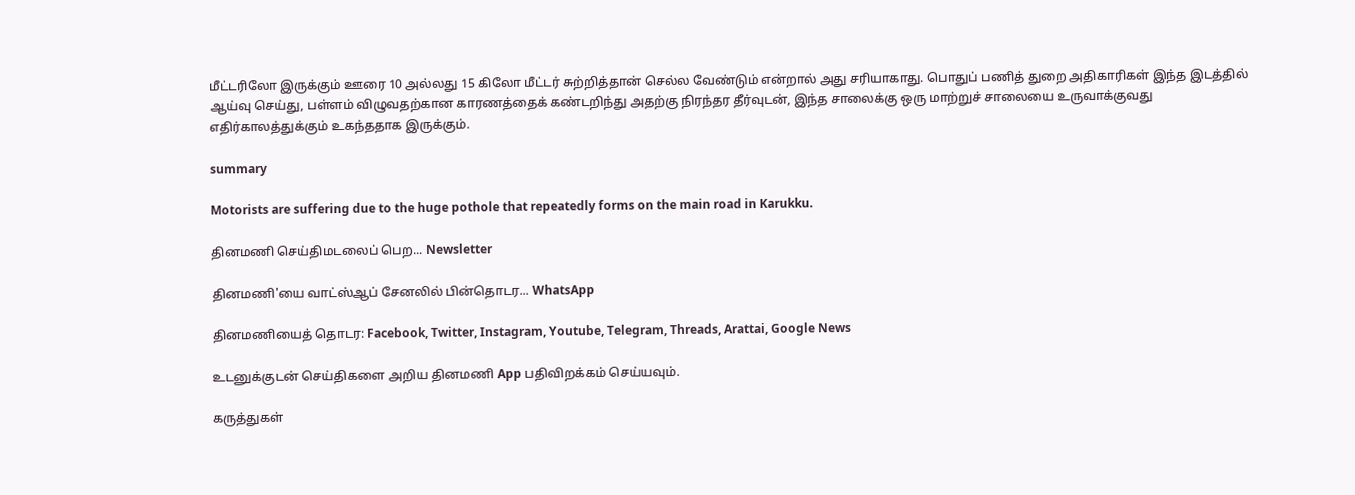மீட்டரிலோ இருக்கும் ஊரை 10 அல்லது 15 கிலோ மீட்டர் சுற்றித்தான் செல்ல வேண்டும் என்றால் அது சரியாகாது. பொதுப் பணித் துறை அதிகாரிகள் இந்த இடத்தில் ஆய்வு செய்து, பள்ளம் விழுவதற்கான காரணத்தைக் கண்டறிந்து அதற்கு நிரந்தர தீர்வுடன், இந்த சாலைக்கு ஒரு மாற்றுச் சாலையை உருவாக்குவது எதிர்காலத்துக்கும் உகந்ததாக இருக்கும்.

summary

Motorists are suffering due to the huge pothole that repeatedly forms on the main road in Karukku.

தினமணி செய்திமடலைப் பெற... Newsletter

தினமணி'யை வாட்ஸ்ஆப் சேனலில் பின்தொடர... WhatsApp

தினமணியைத் தொடர: Facebook, Twitter, Instagram, Youtube, Telegram, Threads, Arattai, Google News

உடனுக்குடன் செய்திகளை அறிய தினமணி App பதிவிறக்கம் செய்யவும்.

கருத்துகள்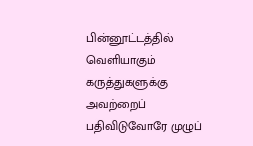பின்னூட்டத்தில் வெளியாகும் கருத்துகளுக்கு அவற்றைப் பதிவிடுவோரே முழுப்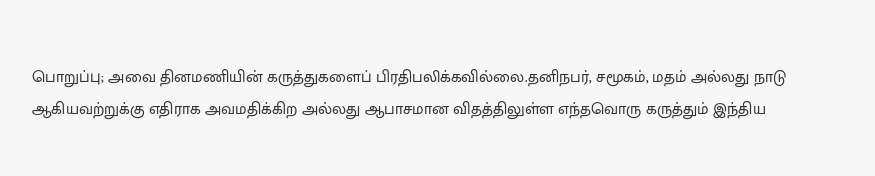பொறுப்பு; அவை தினமணியின் கருத்துகளைப் பிரதிபலிக்கவில்லை.தனிநபர், சமூகம், மதம் அல்லது நாடு ஆகியவற்றுக்கு எதிராக அவமதிக்கிற அல்லது ஆபாசமான விதத்திலுள்ள எந்தவொரு கருத்தும் இந்திய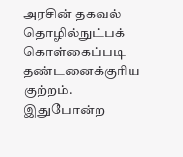அரசின் தகவல் தொழில்நுட்பக் கொள்கைப்படி தண்டனைக்குரிய குற்றம். இதுபோன்ற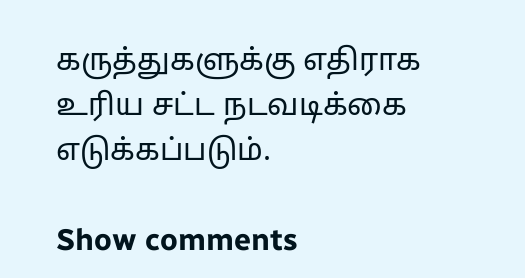கருத்துகளுக்கு எதிராக உரிய சட்ட நடவடிக்கை எடுக்கப்படும்.

Show comments